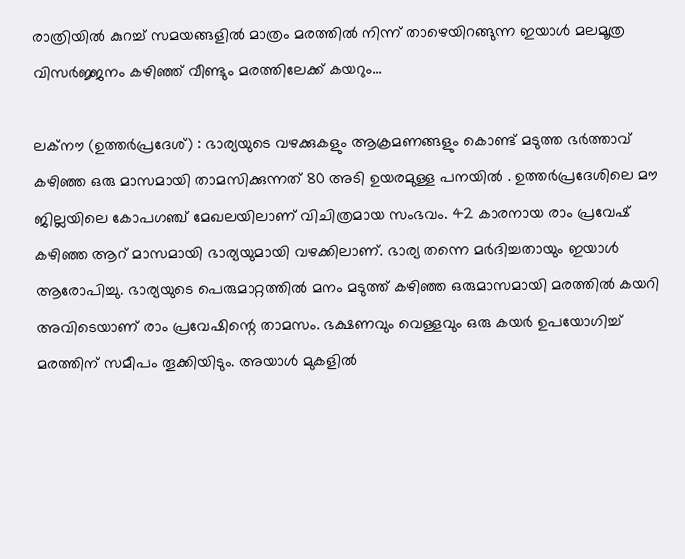രാത്രിയിൽ കുറച്ച് സമയങ്ങളിൽ മാത്രം മരത്തിൽ നിന്ന് താഴെയിറങ്ങുന്ന ഇയാൾ മലമൂത്ര വിസർജ്ജനം കഴിഞ്ഞ് വീണ്ടും മരത്തിലേക്ക് കയറും...

ലക്നൗ (ഉത്തര്‍പ്രദേശ്) : ഭാര്യയുടെ വഴക്കുകളും ആക്രമണങ്ങളും കൊണ്ട് മടുത്ത ഭർത്താവ് കഴിഞ്ഞ ഒരു മാസമായി താമസിക്കുന്നത് 80 അടി ഉയരമുള്ള പനയിൽ . ഉത്തർപ്രദേശിലെ മൗ ജില്ലയിലെ കോപഗഞ്ച് മേഖലയിലാണ് വിചിത്രമായ സംഭവം. 42 കാരനായ രാം പ്രവേഷ് കഴിഞ്ഞ ആറ് മാസമായി ഭാര്യയുമായി വഴക്കിലാണ്. ഭാര്യ തന്നെ മർദിച്ചതായും ഇയാൾ ആരോപിച്ചു. ഭാര്യയുടെ പെരുമാറ്റത്തിൽ മനം മടുത്ത് കഴിഞ്ഞ ഒരുമാസമായി മരത്തിൽ കയറി അവിടെയാണ് രാം പ്രവേഷിന്റെ താമസം. ഭക്ഷണവും വെള്ളവും ഒരു കയർ ഉപയോഗിച്ച് മരത്തിന് സമീപം തൂക്കിയിടും. അയാൾ മുകളിൽ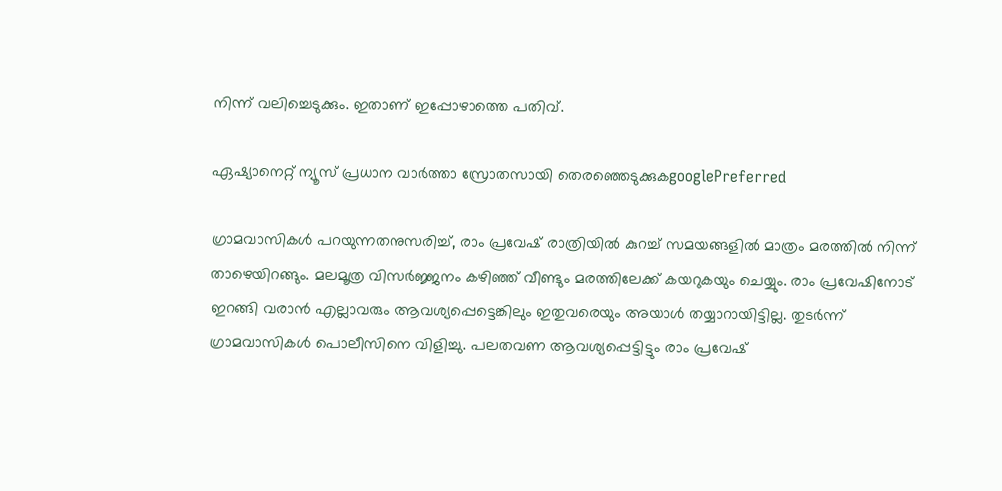നിന്ന് വലിച്ചെടുക്കും. ഇതാണ് ഇപ്പോഴാത്തെ പതിവ്.

ഏഷ്യാനെറ്റ് ന്യൂസ് പ്രധാന വാർത്താ സ്രോതസായി തെരഞ്ഞെടുക്കുകgooglePreferred

ഗ്രാമവാസികൾ പറയുന്നതനുസരിച്ച്, രാം പ്രവേഷ് രാത്രിയിൽ കുറച്ച് സമയങ്ങളിൽ മാത്രം മരത്തിൽ നിന്ന് താഴെയിറങ്ങും. മലമൂത്ര വിസർജ്ജനം കഴിഞ്ഞ് വീണ്ടും മരത്തിലേക്ക് കയറുകയും ചെയ്യും. രാം പ്രവേഷിനോട് ഇറങ്ങി വരാൻ എല്ലാവരും ആവശ്യപ്പെട്ടെങ്കിലും ഇതുവരെയും അയാൾ തയ്യാറായിട്ടില്ല. തുടർന്ന് ഗ്രാമവാസികൾ പൊലീസിനെ വിളിച്ചു. പലതവണ ആവശ്യപ്പെട്ടിട്ടും രാം പ്രവേഷ്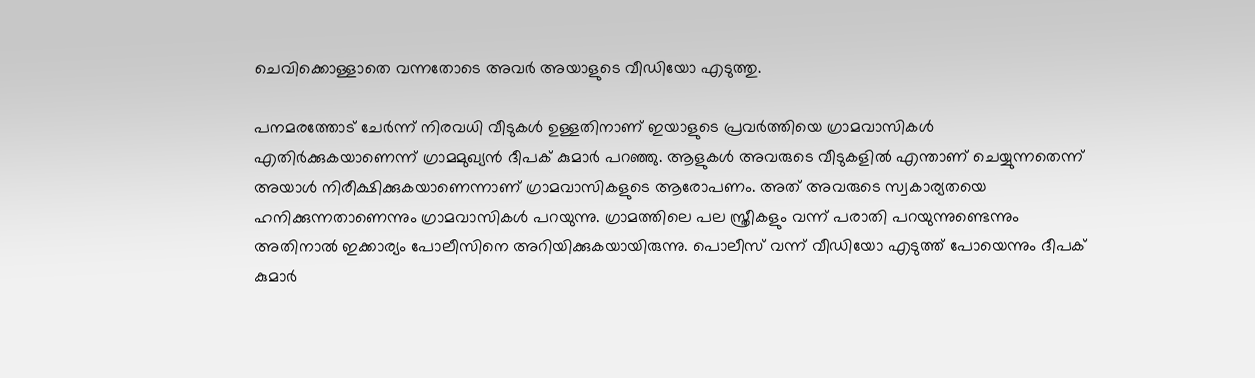ചെവിക്കൊള്ളാതെ വന്നതോടെ അവർ അയാളുടെ വീഡിയോ എടുത്തു.

പനമരത്തോട് ചേർന്ന് നിരവധി വീടുകൾ ഉള്ളതിനാണ് ഇയാളുടെ പ്രവർത്തിയെ ഗ്രാമവാസികൾ എതിർക്കുകയാണെന്ന് ഗ്രാമമുഖ്യൻ ദീപക് കുമാർ പറഞ്ഞു. ആളുകൾ അവരുടെ വീടുകളിൽ എന്താണ് ചെയ്യുന്നതെന്ന് അയാൾ നിരീക്ഷിക്കുകയാണെന്നാണ് ഗ്രാമവാസികളുടെ ആരോപണം. അത് അവരുടെ സ്വകാര്യതയെ ഹനിക്കുന്നതാണെന്നും ഗ്രാമവാസികൾ പറയുന്നു. ഗ്രാമത്തിലെ പല സ്ത്രീകളും വന്ന് പരാതി പറയുന്നുണ്ടെന്നും അതിനാൽ ഇക്കാര്യം പോലീസിനെ അറിയിക്കുകയായിരുന്നു. പൊലീസ് വന്ന് വീഡിയോ എടുത്ത് പോയെന്നും ദീപക് കുമാർ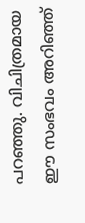പറഞ്ഞു. വിചിത്രമായ ഈ സംഭവം അറിഞ്ഞ്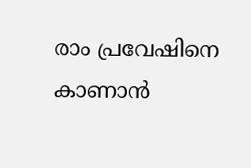രാം പ്രവേഷിനെ കാണാൻ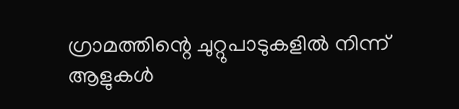ഗ്രാമത്തിന്റെ ചുറ്റുപാടുകളിൽ നിന്ന് ആളുകൾ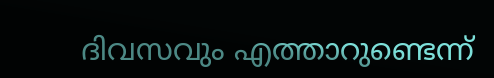ദിവസവും എത്താറുണ്ടെന്ന്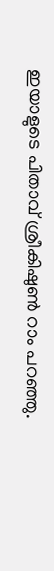ഇയാളുടെ പിതാവ് ശ്രീകിഷുൺ റാം പറഞ്ഞു.